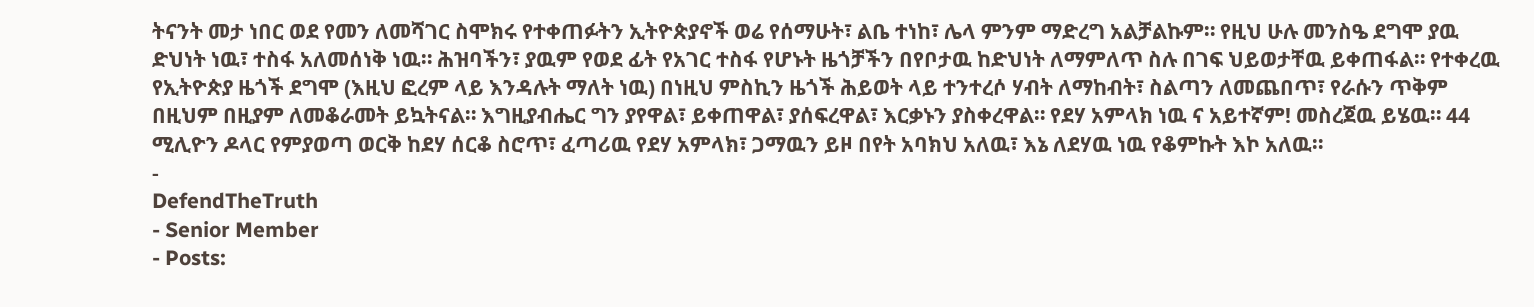ትናንት መታ ነበር ወደ የመን ለመሻገር ስሞክሩ የተቀጠፉትን ኢትዮጵያኖች ወሬ የሰማሁት፣ ልቤ ተነከ፣ ሌላ ምንም ማድረግ አልቻልኩም። የዚህ ሁሉ መንስዔ ደግሞ ያዉ ድህነት ነዉ፣ ተስፋ አለመሰነቅ ነዉ። ሕዝባችን፣ ያዉም የወደ ፊት የአገር ተስፋ የሆኑት ዜጎቻችን በየቦታዉ ከድህነት ለማምለጥ ስሉ በገፍ ህይወታቸዉ ይቀጠፋል። የተቀረዉ የኢትዮጵያ ዜጎች ደግሞ (እዚህ ፎረም ላይ እንዳሉት ማለት ነዉ) በነዚህ ምስኪን ዜጎች ሕይወት ላይ ተንተረሶ ሃብት ለማከብት፣ ስልጣን ለመጨበጥ፣ የራሱን ጥቅም በዚህም በዚያም ለመቆራመት ይኳትናል። እግዚያብሔር ግን ያየዋል፣ ይቀጠዋል፣ ያሰፍረዋል፣ እርቃኑን ያስቀረዋል። የደሃ አምላክ ነዉ ና አይተኛም! መስረጀዉ ይሄዉ። 44 ሚሊዮን ዶላር የምያወጣ ወርቅ ከደሃ ሰርቆ ስሮጥ፣ ፈጣሪዉ የደሃ አምላክ፣ ጋማዉን ይዞ በየት አባክህ አለዉ፣ እኔ ለደሃዉ ነዉ የቆምኩት እኮ አለዉ።
-
DefendTheTruth
- Senior Member
- Posts: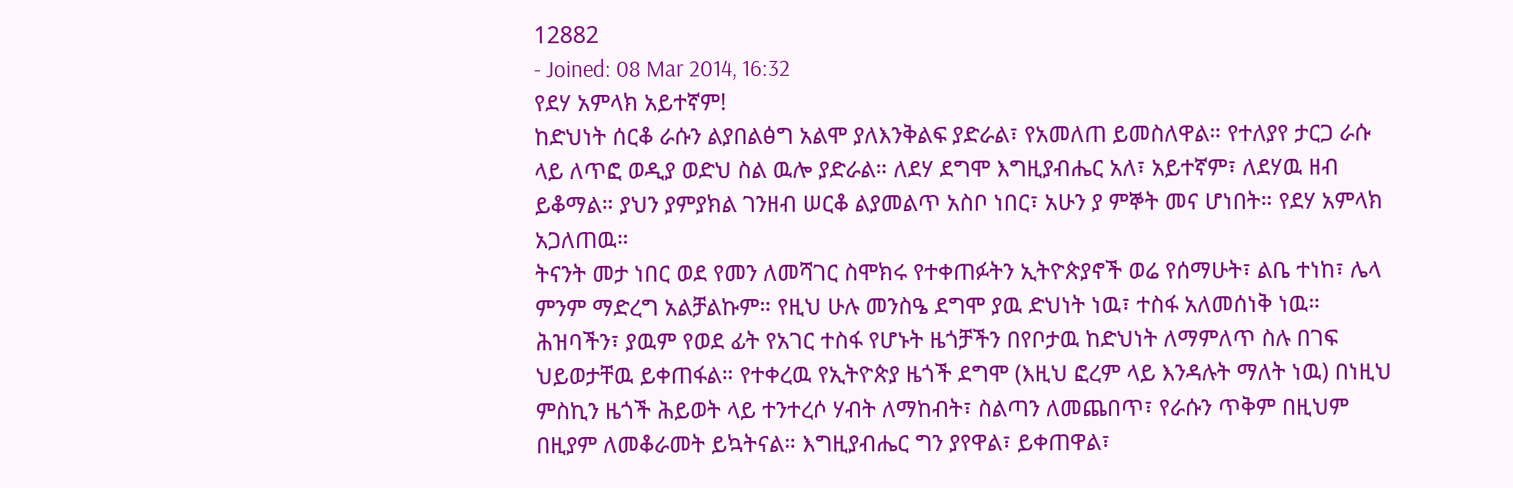12882
- Joined: 08 Mar 2014, 16:32
የደሃ አምላክ አይተኛም!
ከድህነት ሰርቆ ራሱን ልያበልፅግ አልሞ ያለእንቅልፍ ያድራል፣ የአመለጠ ይመስለዋል። የተለያየ ታርጋ ራሱ ላይ ለጥፎ ወዲያ ወድህ ስል ዉሎ ያድራል። ለደሃ ደግሞ እግዚያብሔር አለ፣ አይተኛም፣ ለደሃዉ ዘብ ይቆማል። ያህን ያምያክል ገንዘብ ሠርቆ ልያመልጥ አስቦ ነበር፣ አሁን ያ ምኞት መና ሆነበት። የደሃ አምላክ አጋለጠዉ።
ትናንት መታ ነበር ወደ የመን ለመሻገር ስሞክሩ የተቀጠፉትን ኢትዮጵያኖች ወሬ የሰማሁት፣ ልቤ ተነከ፣ ሌላ ምንም ማድረግ አልቻልኩም። የዚህ ሁሉ መንስዔ ደግሞ ያዉ ድህነት ነዉ፣ ተስፋ አለመሰነቅ ነዉ። ሕዝባችን፣ ያዉም የወደ ፊት የአገር ተስፋ የሆኑት ዜጎቻችን በየቦታዉ ከድህነት ለማምለጥ ስሉ በገፍ ህይወታቸዉ ይቀጠፋል። የተቀረዉ የኢትዮጵያ ዜጎች ደግሞ (እዚህ ፎረም ላይ እንዳሉት ማለት ነዉ) በነዚህ ምስኪን ዜጎች ሕይወት ላይ ተንተረሶ ሃብት ለማከብት፣ ስልጣን ለመጨበጥ፣ የራሱን ጥቅም በዚህም በዚያም ለመቆራመት ይኳትናል። እግዚያብሔር ግን ያየዋል፣ ይቀጠዋል፣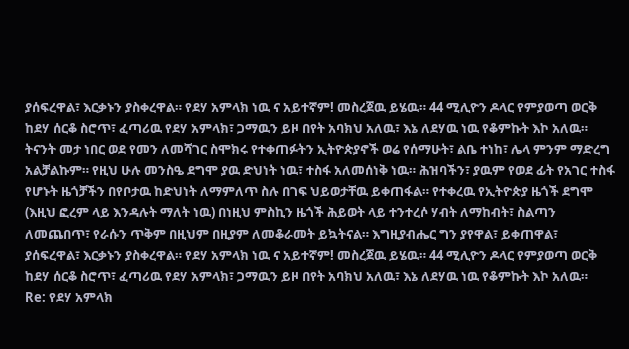ያሰፍረዋል፣ እርቃኑን ያስቀረዋል። የደሃ አምላክ ነዉ ና አይተኛም! መስረጀዉ ይሄዉ። 44 ሚሊዮን ዶላር የምያወጣ ወርቅ ከደሃ ሰርቆ ስሮጥ፣ ፈጣሪዉ የደሃ አምላክ፣ ጋማዉን ይዞ በየት አባክህ አለዉ፣ እኔ ለደሃዉ ነዉ የቆምኩት እኮ አለዉ።
ትናንት መታ ነበር ወደ የመን ለመሻገር ስሞክሩ የተቀጠፉትን ኢትዮጵያኖች ወሬ የሰማሁት፣ ልቤ ተነከ፣ ሌላ ምንም ማድረግ አልቻልኩም። የዚህ ሁሉ መንስዔ ደግሞ ያዉ ድህነት ነዉ፣ ተስፋ አለመሰነቅ ነዉ። ሕዝባችን፣ ያዉም የወደ ፊት የአገር ተስፋ የሆኑት ዜጎቻችን በየቦታዉ ከድህነት ለማምለጥ ስሉ በገፍ ህይወታቸዉ ይቀጠፋል። የተቀረዉ የኢትዮጵያ ዜጎች ደግሞ (እዚህ ፎረም ላይ እንዳሉት ማለት ነዉ) በነዚህ ምስኪን ዜጎች ሕይወት ላይ ተንተረሶ ሃብት ለማከብት፣ ስልጣን ለመጨበጥ፣ የራሱን ጥቅም በዚህም በዚያም ለመቆራመት ይኳትናል። እግዚያብሔር ግን ያየዋል፣ ይቀጠዋል፣ ያሰፍረዋል፣ እርቃኑን ያስቀረዋል። የደሃ አምላክ ነዉ ና አይተኛም! መስረጀዉ ይሄዉ። 44 ሚሊዮን ዶላር የምያወጣ ወርቅ ከደሃ ሰርቆ ስሮጥ፣ ፈጣሪዉ የደሃ አምላክ፣ ጋማዉን ይዞ በየት አባክህ አለዉ፣ እኔ ለደሃዉ ነዉ የቆምኩት እኮ አለዉ።
Re: የደሃ አምላክ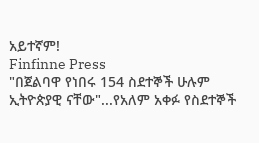አይተኛም!
Finfinne Press
"በጀልባዋ የነበሩ 154 ስደተኞች ሁሉም ኢትዮጵያዊ ናቸው"...የአለም አቀፉ የስደተኞች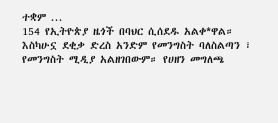ተቋም ...
154 የኢትዮጵያ ዜጎች በባህር ሲሰደዱ አልቀ*ዋል። እስካሁኗ ደቂቃ ድረስ አንድም የመንግስት ባለስልጣን ፣ የመንግስት ሚዲያ አልዘገበውም። የሀዘን መግለጫ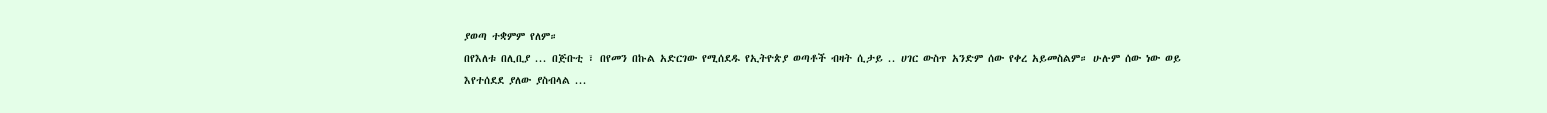ያወጣ ተቋምም የለም።
በየእለቱ በሊቢያ ... በጅቡቲ ፣ በየመን በኩል አድርገው የሚሰደዱ የኢትዮጵያ ወጣቶች ብዛት ሲታይ .. ሀገር ውስጥ አንድም ሰው የቀረ አይመስልም። ሁሉም ሰው ነው ወይ እየተሰደደ ያለው ያስብላል ...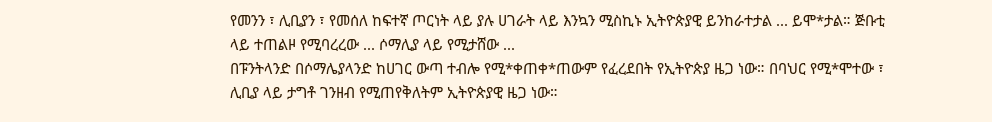የመንን ፣ ሊቢያን ፣ የመሰለ ከፍተኛ ጦርነት ላይ ያሉ ሀገራት ላይ እንኳን ሚስኪኑ ኢትዮጵያዊ ይንከራተታል ... ይሞ*ታል። ጅቡቲ ላይ ተጠልዞ የሚባረረው ... ሶማሊያ ላይ የሚታሸው ...
በፑንትላንድ በሶማሌያላንድ ከሀገር ውጣ ተብሎ የሚ*ቀጠቀ*ጠውም የፈረደበት የኢትዮጵያ ዜጋ ነው። በባህር የሚ*ሞተው ፣ ሊቢያ ላይ ታግቶ ገንዘብ የሚጠየቅለትም ኢትዮጵያዊ ዜጋ ነው።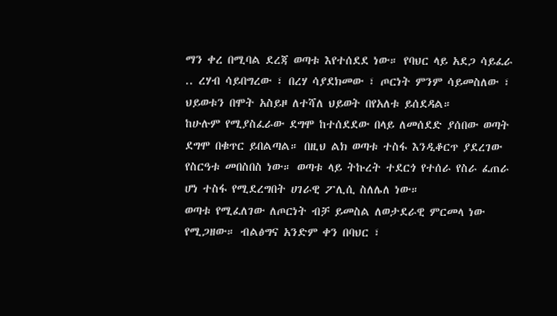ማን ቀረ በሚባል ደረጃ ወጣቱ እየተሰደደ ነው። የባህር ላይ አደጋ ሳይፈራ .. ረሃብ ሳይበግረው ፣ በረሃ ሳያደክመው ፣ ጦርነት ምንም ሳይመስለው ፣ ህይወቱን በሞት አስይዞ ለተሻለ ህይወት በየአለቱ ይሰደዳል።
ከሁሉም የሚያስፈራው ደግሞ ከተሰደደው በላይ ለመሰደድ ያሰበው ወጣት ደግሞ በቁጥር ይበልጣል። በዚህ ልክ ወጣቱ ተስፋ እንዲቆርጥ ያደረገው የስርዓቱ መበስበስ ነው። ወጣቱ ላይ ትኩረት ተደርጎ የተሰራ የስራ ፈጠራ ሆነ ተስፋ የሚደረግበት ሀገራዊ ፖሊሲ ስለሌለ ነው።
ወጣቱ የሚፈለገው ለጦርነት ብቻ ይመስል ለወታደራዊ ምርመላ ነው የሚጋዘው። ብልፅግና አንድም ቀን በባህር ፣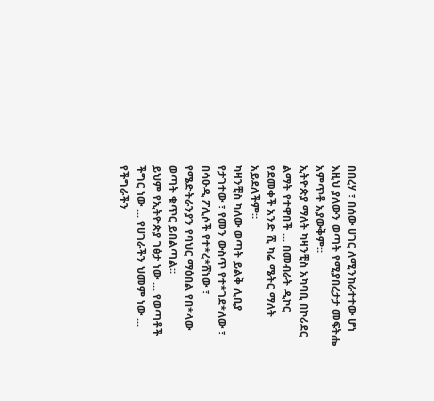በበረሃ ፣ በሰው ሀገር ለሚንከራተተው ሆነ እዚህ ያለውን ወጣት የሚያበረታታ መፍትሔ አምጥቶ አያውቅም።
ኢትዮጵያ ማለት ካዛንቺስ አካባቢ በኮሪደር ልማት የተዋበች ... በመብራት ዲኮር የደመቀች አንድ ሺ ካሬ ሜትር ማለት አይደለችም።
ካዛንቺስ ካለው ወጣት ይልቅ ሊቢያ የታገተው ፣ የመን ውስጥ የተ*ገደ*ለው ፣ በሳዑዲ ፖሊሶች የተ*ረ*ሸነው ፣ የሜድትራንያን የባህር ማዕበል የበ*ላው ወጣት ቁጥር ይበልጣል።
ይህም የኢትዮጵያ ገፅታ ነው ... የወጣቶች ችግር ነው ... የሀገራችን ህመም ነው ... የችግራችን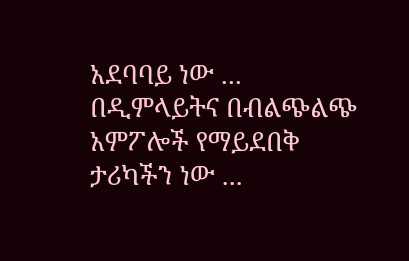አደባባይ ነው ... በዲምላይትና በብልጭልጭ አምፖሎች የማይደበቅ ታሪካችን ነው ...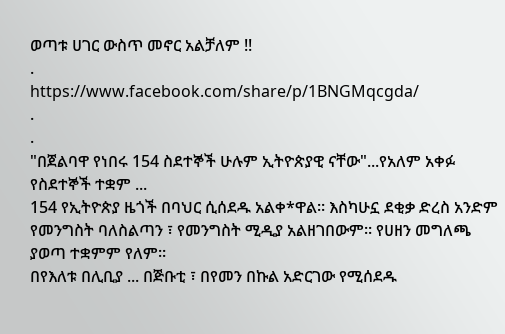ወጣቱ ሀገር ውስጥ መኖር አልቻለም !!
.
https://www.facebook.com/share/p/1BNGMqcgda/
.
.
"በጀልባዋ የነበሩ 154 ስደተኞች ሁሉም ኢትዮጵያዊ ናቸው"...የአለም አቀፉ የስደተኞች ተቋም ...
154 የኢትዮጵያ ዜጎች በባህር ሲሰደዱ አልቀ*ዋል። እስካሁኗ ደቂቃ ድረስ አንድም የመንግስት ባለስልጣን ፣ የመንግስት ሚዲያ አልዘገበውም። የሀዘን መግለጫ ያወጣ ተቋምም የለም።
በየእለቱ በሊቢያ ... በጅቡቲ ፣ በየመን በኩል አድርገው የሚሰደዱ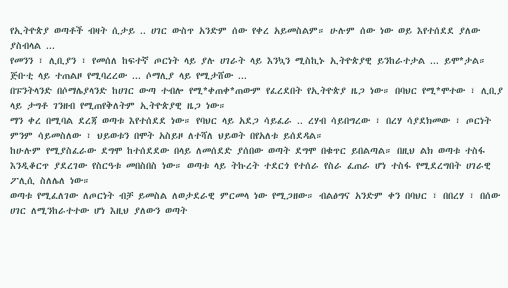የኢትዮጵያ ወጣቶች ብዛት ሲታይ .. ሀገር ውስጥ አንድም ሰው የቀረ አይመስልም። ሁሉም ሰው ነው ወይ እየተሰደደ ያለው ያስብላል ...
የመንን ፣ ሊቢያን ፣ የመሰለ ከፍተኛ ጦርነት ላይ ያሉ ሀገራት ላይ እንኳን ሚስኪኑ ኢትዮጵያዊ ይንከራተታል ... ይሞ*ታል። ጅቡቲ ላይ ተጠልዞ የሚባረረው ... ሶማሊያ ላይ የሚታሸው ...
በፑንትላንድ በሶማሌያላንድ ከሀገር ውጣ ተብሎ የሚ*ቀጠቀ*ጠውም የፈረደበት የኢትዮጵያ ዜጋ ነው። በባህር የሚ*ሞተው ፣ ሊቢያ ላይ ታግቶ ገንዘብ የሚጠየቅለትም ኢትዮጵያዊ ዜጋ ነው።
ማን ቀረ በሚባል ደረጃ ወጣቱ እየተሰደደ ነው። የባህር ላይ አደጋ ሳይፈራ .. ረሃብ ሳይበግረው ፣ በረሃ ሳያደክመው ፣ ጦርነት ምንም ሳይመስለው ፣ ህይወቱን በሞት አስይዞ ለተሻለ ህይወት በየአለቱ ይሰደዳል።
ከሁሉም የሚያስፈራው ደግሞ ከተሰደደው በላይ ለመሰደድ ያሰበው ወጣት ደግሞ በቁጥር ይበልጣል። በዚህ ልክ ወጣቱ ተስፋ እንዲቆርጥ ያደረገው የስርዓቱ መበስበስ ነው። ወጣቱ ላይ ትኩረት ተደርጎ የተሰራ የስራ ፈጠራ ሆነ ተስፋ የሚደረግበት ሀገራዊ ፖሊሲ ስለሌለ ነው።
ወጣቱ የሚፈለገው ለጦርነት ብቻ ይመስል ለወታደራዊ ምርመላ ነው የሚጋዘው። ብልፅግና አንድም ቀን በባህር ፣ በበረሃ ፣ በሰው ሀገር ለሚንከራተተው ሆነ እዚህ ያለውን ወጣት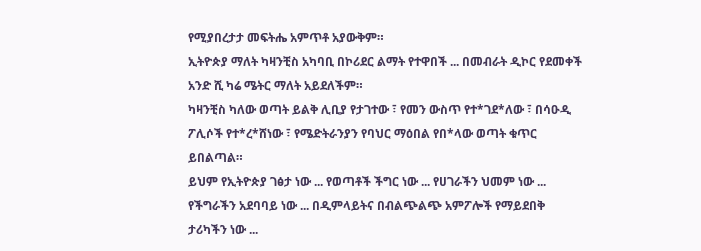የሚያበረታታ መፍትሔ አምጥቶ አያውቅም።
ኢትዮጵያ ማለት ካዛንቺስ አካባቢ በኮሪደር ልማት የተዋበች ... በመብራት ዲኮር የደመቀች አንድ ሺ ካሬ ሜትር ማለት አይደለችም።
ካዛንቺስ ካለው ወጣት ይልቅ ሊቢያ የታገተው ፣ የመን ውስጥ የተ*ገደ*ለው ፣ በሳዑዲ ፖሊሶች የተ*ረ*ሸነው ፣ የሜድትራንያን የባህር ማዕበል የበ*ላው ወጣት ቁጥር ይበልጣል።
ይህም የኢትዮጵያ ገፅታ ነው ... የወጣቶች ችግር ነው ... የሀገራችን ህመም ነው ... የችግራችን አደባባይ ነው ... በዲምላይትና በብልጭልጭ አምፖሎች የማይደበቅ ታሪካችን ነው ...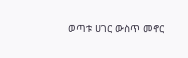ወጣቱ ሀገር ውስጥ መኖር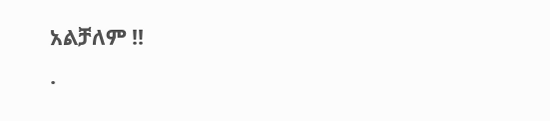አልቻለም !!
.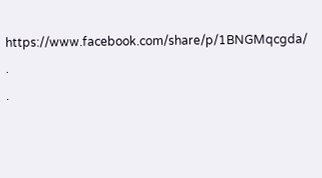https://www.facebook.com/share/p/1BNGMqcgda/
.
.